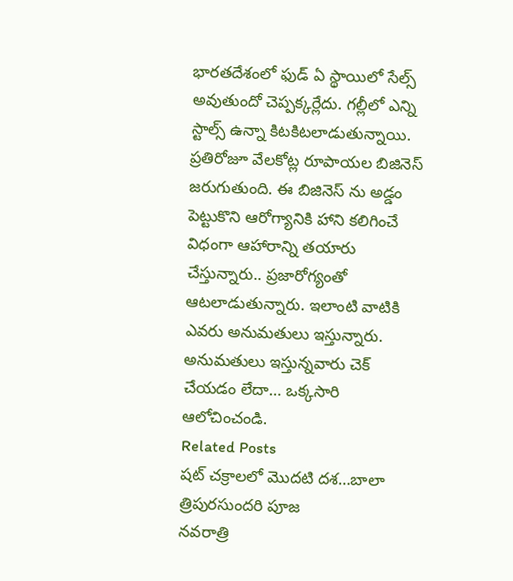భారతదేశంలో ఫుడ్ ఏ స్థాయిలో సేల్స్ అవుతుందో చెప్పక్కర్లేదు. గల్లీలో ఎన్ని స్టాల్స్ ఉన్నా కిటకిటలాడుతున్నాయి. ప్రతిరోజూ వేలకోట్ల రూపాయల బిజినెస్ జరుగుతుంది. ఈ బిజినెస్ ను అడ్డం పెట్టుకొని ఆరోగ్యానికి హాని కలిగించే విధంగా ఆహారాన్ని తయారు చేస్తున్నారు.. ప్రజారోగ్యంతో ఆటలాడుతున్నారు. ఇలాంటి వాటికి ఎవరు అనుమతులు ఇస్తున్నారు. అనుమతులు ఇస్తున్నవారు చెక్ చేయడం లేదా… ఒక్కసారి ఆలోచించండి.
Related Posts
షట్ చక్రాలలో మొదటి దశ…బాలా త్రిపురసుందరి పూజ
నవరాత్రి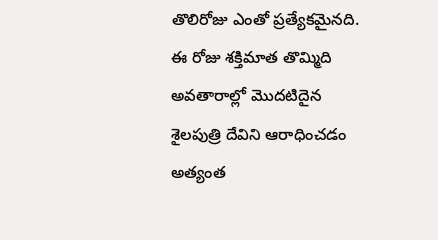తొలిరోజు ఎంతో ప్రత్యేకమైనది. ఈ రోజు శక్తిమాత తొమ్మిది అవతారాల్లో మొదటిదైన శైలపుత్రి దేవిని ఆరాధించడం అత్యంత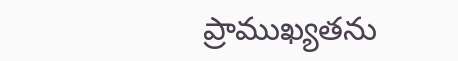ప్రాముఖ్యతను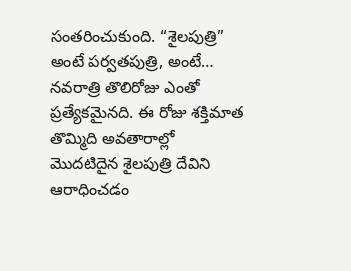సంతరించుకుంది. “శైలపుత్రి” అంటే పర్వతపుత్రి, అంటే…
నవరాత్రి తొలిరోజు ఎంతో ప్రత్యేకమైనది. ఈ రోజు శక్తిమాత తొమ్మిది అవతారాల్లో మొదటిదైన శైలపుత్రి దేవిని ఆరాధించడం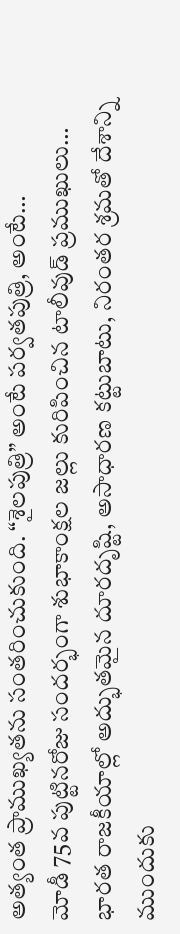అత్యంత ప్రాముఖ్యతను సంతరించుకుంది. “శైలపుత్రి” అంటే పర్వతపుత్రి, అంటే…
మోడీ 75వ పుట్టినరోజు సందర్భంగా శుభాకాంక్షల జల్లు కురిపించిన టాలీవుడ్ ప్రముఖులు…
భారత రాజకీయాల్లో అద్భుతమైన దూరదృష్టి, అసాధారణ కట్టుబాటు, నిరంతర శ్రమతో దేశాన్ని ముందుకు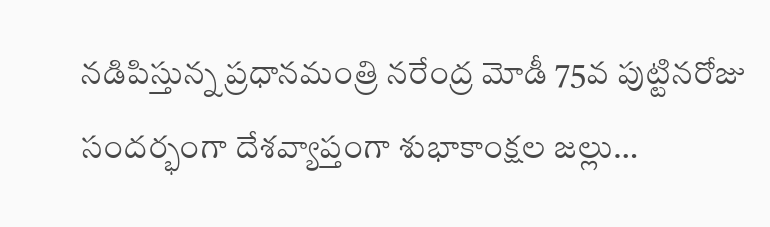నడిపిస్తున్న ప్రధానమంత్రి నరేంద్ర మోడీ 75వ పుట్టినరోజు సందర్భంగా దేశవ్యాప్తంగా శుభాకాంక్షల జల్లు…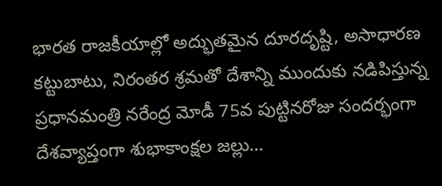భారత రాజకీయాల్లో అద్భుతమైన దూరదృష్టి, అసాధారణ కట్టుబాటు, నిరంతర శ్రమతో దేశాన్ని ముందుకు నడిపిస్తున్న ప్రధానమంత్రి నరేంద్ర మోడీ 75వ పుట్టినరోజు సందర్భంగా దేశవ్యాప్తంగా శుభాకాంక్షల జల్లు…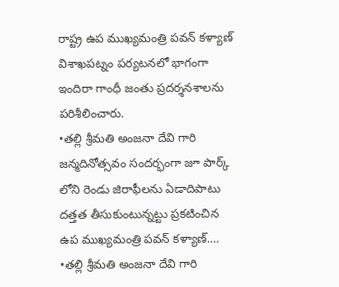రాష్ట్ర ఉప ముఖ్యమంత్రి పవన్ కళ్యాణ్ విశాఖపట్నం పర్యటనలో భాగంగా ఇందిరా గాంధీ జంతు ప్రదర్శనశాలను పరిశీలించారు.
•తల్లి శ్రీమతి అంజనా దేవి గారి జన్మదినోత్సవం సందర్భంగా జూ పార్క్ లోని రెండు జిరాఫీలను ఏడాదిపాటు దత్తత తీసుకుంటున్నట్టు ప్రకటించిన ఉప ముఖ్యమంత్రి పవన్ కళ్యాణ్.…
•తల్లి శ్రీమతి అంజనా దేవి గారి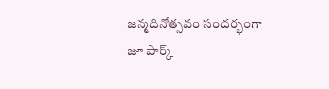జన్మదినోత్సవం సందర్భంగా జూ పార్క్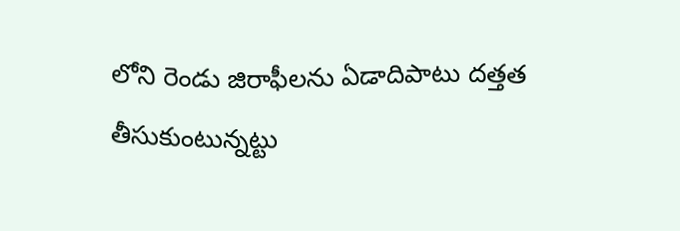లోని రెండు జిరాఫీలను ఏడాదిపాటు దత్తత తీసుకుంటున్నట్టు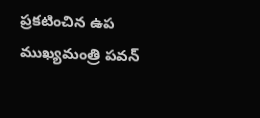ప్రకటించిన ఉప ముఖ్యమంత్రి పవన్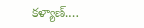కళ్యాణ్.…